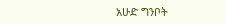አሁድ ግንቦት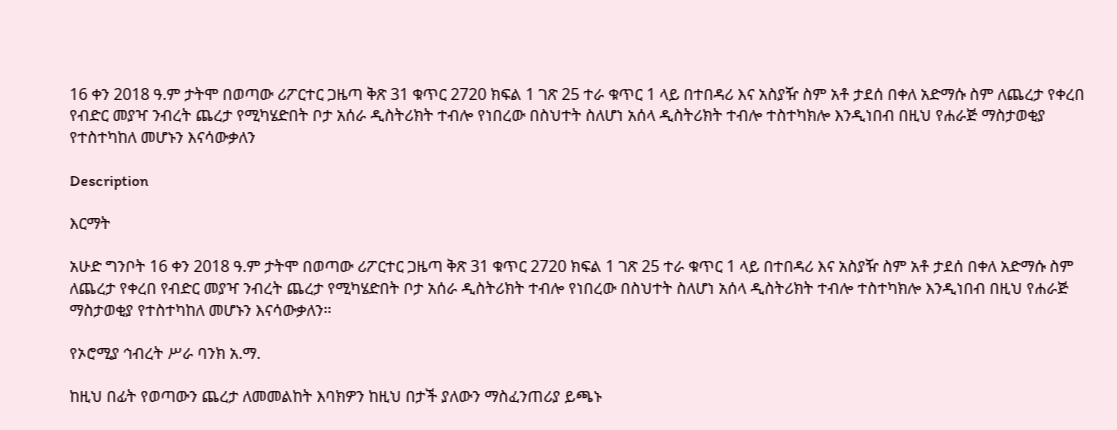16 ቀን 2018 ዓ.ም ታትሞ በወጣው ሪፖርተር ጋዜጣ ቅጽ 31 ቁጥር 2720 ክፍል 1 ገጽ 25 ተራ ቁጥር 1 ላይ በተበዳሪ እና አስያዥ ስም አቶ ታደሰ በቀለ አድማሱ ስም ለጨረታ የቀረበ የብድር መያዣ ንብረት ጨረታ የሚካሄድበት ቦታ አሰራ ዲስትሪክት ተብሎ የነበረው በስህተት ስለሆነ አሰላ ዲስትሪክት ተብሎ ተስተካክሎ እንዲነበብ በዚህ የሐራጅ ማስታወቂያ የተስተካከለ መሆኑን እናሳውቃለን

Description

እርማት

አሁድ ግንቦት 16 ቀን 2018 ዓ.ም ታትሞ በወጣው ሪፖርተር ጋዜጣ ቅጽ 31 ቁጥር 2720 ክፍል 1 ገጽ 25 ተራ ቁጥር 1 ላይ በተበዳሪ እና አስያዥ ስም አቶ ታደሰ በቀለ አድማሱ ስም ለጨረታ የቀረበ የብድር መያዣ ንብረት ጨረታ የሚካሄድበት ቦታ አሰራ ዲስትሪክት ተብሎ የነበረው በስህተት ስለሆነ አሰላ ዲስትሪክት ተብሎ ተስተካክሎ እንዲነበብ በዚህ የሐራጅ ማስታወቂያ የተስተካከለ መሆኑን እናሳውቃለን።

የኦሮሚያ ኅብረት ሥራ ባንክ አ.ማ.

ከዚህ በፊት የወጣውን ጨረታ ለመመልከት እባክዎን ከዚህ በታች ያለውን ማስፈንጠሪያ ይጫኑ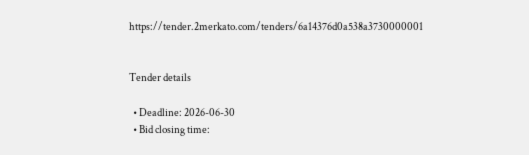https://tender.2merkato.com/tenders/6a14376d0a538a3730000001


Tender details

  • Deadline: 2026-06-30
  • Bid closing time: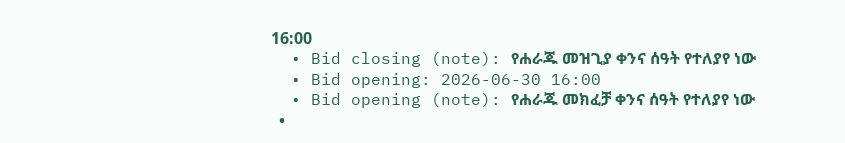16:00
  • Bid closing (note): የሐራጁ መዝጊያ ቀንና ሰዓት የተለያየ ነው
  • Bid opening: 2026-06-30 16:00
  • Bid opening (note): የሐራጁ መክፈቻ ቀንና ሰዓት የተለያየ ነው
  •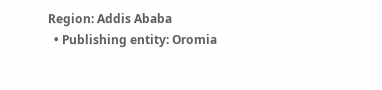Region: Addis Ababa
  • Publishing entity: Oromia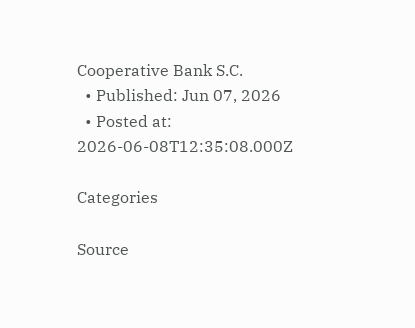Cooperative Bank S.C.
  • Published: Jun 07, 2026
  • Posted at: 2026-06-08T12:35:08.000Z

Categories

Source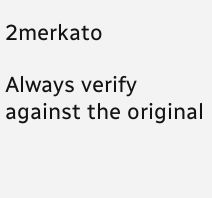2merkato

Always verify against the original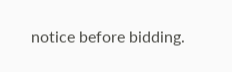notice before bidding.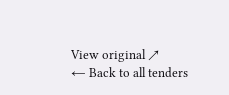View original ↗
← Back to all tenders